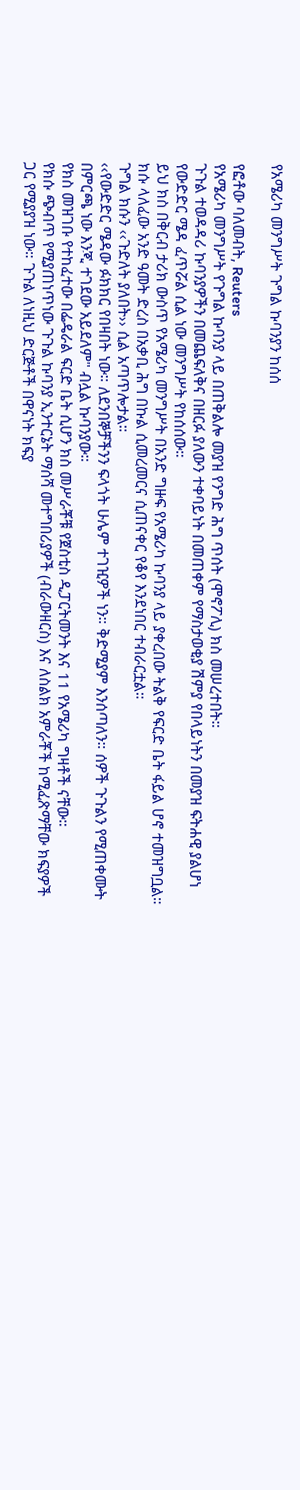የአሜሪካ መንግሥት ጉግል ኩባንያን ከሰሰ

የፎቶው ባለመብት, Reuters
የአሜሪካ መንግሥት የጉግል ኩባንያ ላይ በጠቅልሎ መያዝ የንግድ ሕግ ጥሰት (ሞኖፖሊ) ክስ መሠረተበት።
ጉጉል ተወዳዳሪ ኩባንያዎችን በመጨፍለቅና በዘርፉ ያለውን ተቀባይነት በመጠቀም የማስታወቂያ ሽምያ የበላይነትን በመያዝ ፍትሐዊ ያልሆነ የውድድር ሜዳ ፈጥሯል ሲል ነው መንግሥት የከሰሰው።
ይህ ክስ በቅርብ ታሪክ ውስጥ የአሜሪካ መንግሥት በአንድ ግዙፍ የአሜሪካ ኩባንያ ላይ ያቀረበው ትልቅ የፍርድ ቤት ፋይል ሆኖ ተመዝግቧል።
ክሱ ላለፈው አንድ ዓመት ድረስ በአቃቢ ሕግ በኩል ሲመረመርና ሲጠናቀር የቆየ እንደነበር ተብራርቷል።
ጉግል ክሱን ‹‹ጉድለት ያለበት›› ሲል አጣጥሎታል።
‹‹የውድድር ሜዳው ፉክክር የበዛበት ነው። ለደንበኞቻችንን ፍላጎት ሁሌም ተገዢዎች ነን። ቅድሚያም እንሰጣለን። ሰዎች ጉጉልን የሚጠቀሙት በምርጫ ነው እንጂ ተገደው አይደለም" ብሏል ኩባንያው።
የክስ መዝገቡ የተከፈተው በፌዴራል ፍርድ ቤት ሲሆን ክስ መሥራቾቹ የጀስቲስ ዲፓርትመንት እና 11 የአሜሪካ ግዛቶች ናቸው።
የክሱ ጭብጥ የሚያጠነጥነው ጉጉል ኩባንያ ኢንተርኔት ማሰሻ መተግበሪያዎች (ብራውዘርስ) እና ለስልክ አምራቾች ከሚፈጽማቸው ክፍያዎች ጋር የሚያያዝ ነው። ጉጉል ለነዚህ ድርጅቶች በዋናነት ክፍያ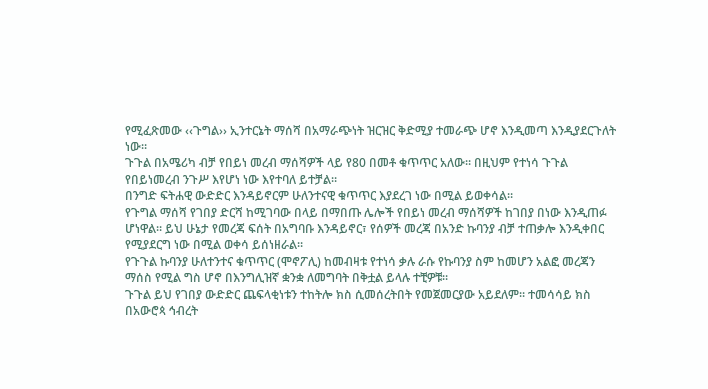የሚፈጽመው ‹‹ጉግል›› ኢንተርኔት ማሰሻ በአማራጭነት ዝርዝር ቅድሚያ ተመራጭ ሆኖ እንዲመጣ እንዲያደርጉለት ነው።
ጉጉል በአሜሪካ ብቻ የበይነ መረብ ማሰሻዎች ላይ የ80 በመቶ ቁጥጥር አለው። በዚህም የተነሳ ጉጉል የበይነመረብ ንጉሥ እየሆነ ነው እየተባለ ይተቻል።
በንግድ ፍትሐዊ ውድድር እንዳይኖርም ሁለንተናዊ ቁጥጥር እያደረገ ነው በሚል ይወቀሳል።
የጉግል ማሰሻ የገበያ ድርሻ ከሚገባው በላይ በማበጡ ሌሎች የበይነ መረብ ማሰሻዎች ከገበያ በነው እንዲጠፉ ሆነዋል። ይህ ሁኔታ የመረጃ ፍሰት በአግባቡ እንዳይኖር፣ የሰዎች መረጃ በአንድ ኩባንያ ብቻ ተጠቃሎ እንዲቀበር የሚያደርግ ነው በሚል ወቀሳ ይሰነዘራል።
የጉጉል ኩባንያ ሁለተንተና ቁጥጥር (ሞኖፖሊ) ከመብዛቱ የተነሳ ቃሉ ራሱ የኩባንያ ስም ከመሆን አልፎ መረጃን ማሰስ የሚል ግስ ሆኖ በእንግሊዝኛ ቋንቋ ለመግባት በቅቷል ይላሉ ተቺዎቹ።
ጉጉል ይህ የገበያ ውድድር ጨፍላቂነቱን ተከትሎ ክስ ሲመሰረትበት የመጀመርያው አይደለም። ተመሳሳይ ክስ በአውሮጳ ኅብረት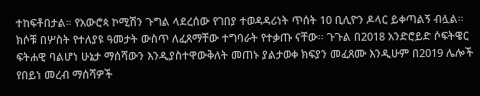ተከፍቶበታል። የአውሮጳ ኮሚሽን ጉግል ላደረሰው የገበያ ተወዳዳሪነት ጥሰት 10 ቢሊዮን ዶላር ይቀጣልኝ ብሏል።
ክሶቹ በሦስት የተለያዩ ዓመታት ውስጥ ለፈጸማቸው ተግባራት የተቃጡ ናቸው። ጉጉል በ2018 አንድሮይድ ሶፍትዌር ፍትሐዊ ባልሆነ ሁኔታ ማሰሻውን እንዲያስተዋውቅለት መጠኑ ያልታወቀ ክፍያን መፈጸሙ እንዲሁም በ2019 ሌሎች የበይነ መረብ ማሰሻዎች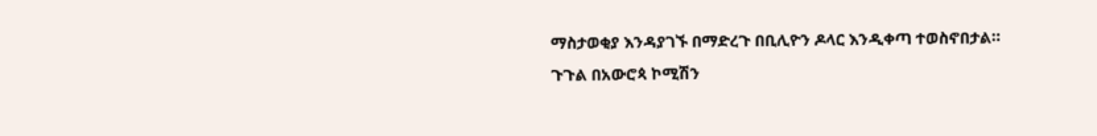ማስታወቂያ እንዳያገኙ በማድረጉ በቢሊዮን ዶላር እንዲቀጣ ተወስኖበታል።
ጉጉል በአውሮጳ ኮሚሽን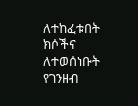ለተከፈቱበት ክሶችና ለተወሰነቡት የገንዘብ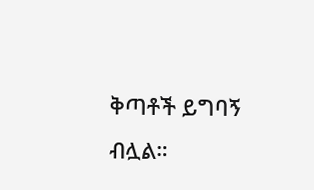ቅጣቶች ይግባኝ ብሏል።